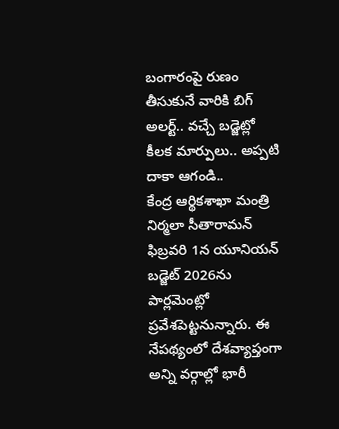బంగారంపై రుణం తీసుకునే వారికి బిగ్ అలర్ట్.. వచ్చే బడ్జెట్లో కీలక మార్పులు.. అప్పటి దాకా ఆగండి..
కేంద్ర ఆర్థికశాఖా మంత్రి నిర్మలా సీతారామన్ ఫిబ్రవరి 1న యూనియన్ బడ్జెట్ 2026ను పార్లమెంట్లో ప్రవేశపెట్టనున్నారు. ఈ నేపథ్యంలో దేశవ్యాప్తంగా అన్ని వర్గాల్లో భారీ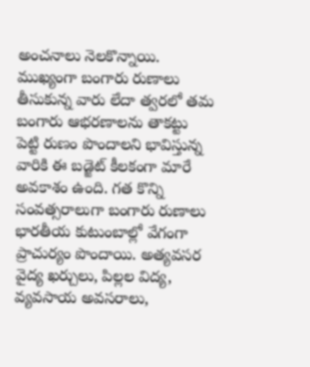అంచనాలు నెలకొన్నాయి. ముఖ్యంగా బంగారు రుణాలు తీసుకున్న వారు లేదా త్వరలో తమ బంగారు ఆభరణాలను తాకట్టు పెట్టి రుణం పొందాలని భావిస్తున్న వారికి ఈ బడ్జెట్ కీలకంగా మారే అవకాశం ఉంది. గత కొన్ని సంవత్సరాలుగా బంగారు రుణాలు భారతీయ కుటుంబాల్లో వేగంగా ప్రాచుర్యం పొందాయి. అత్యవసర వైద్య ఖర్చులు, పిల్లల విద్య, వ్యవసాయ అవసరాలు,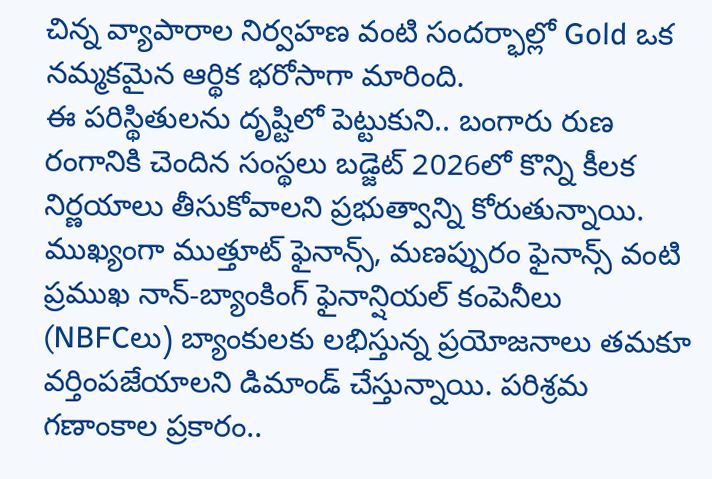చిన్న వ్యాపారాల నిర్వహణ వంటి సందర్భాల్లో Gold ఒక నమ్మకమైన ఆర్థిక భరోసాగా మారింది.
ఈ పరిస్థితులను దృష్టిలో పెట్టుకుని.. బంగారు రుణ రంగానికి చెందిన సంస్థలు బడ్జెట్ 2026లో కొన్ని కీలక నిర్ణయాలు తీసుకోవాలని ప్రభుత్వాన్ని కోరుతున్నాయి. ముఖ్యంగా ముత్తూట్ ఫైనాన్స్, మణప్పురం ఫైనాన్స్ వంటి ప్రముఖ నాన్-బ్యాంకింగ్ ఫైనాన్షియల్ కంపెనీలు (NBFCలు) బ్యాంకులకు లభిస్తున్న ప్రయోజనాలు తమకూ వర్తింపజేయాలని డిమాండ్ చేస్తున్నాయి. పరిశ్రమ గణాంకాల ప్రకారం..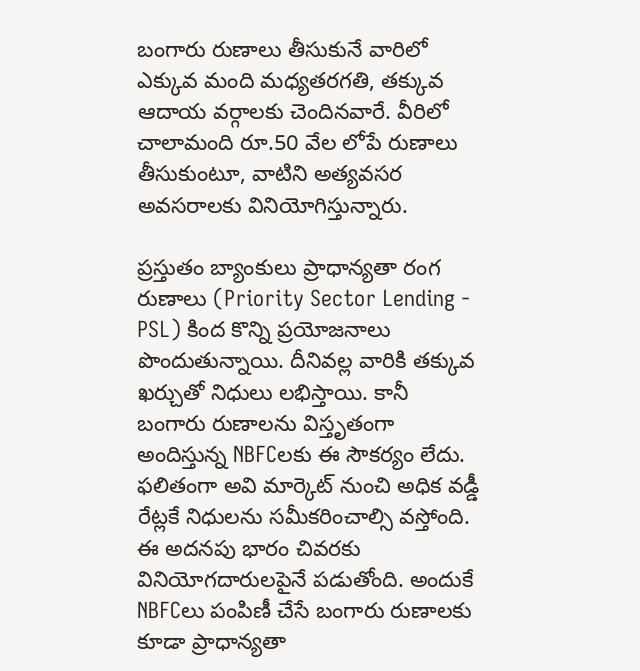బంగారు రుణాలు తీసుకునే వారిలో ఎక్కువ మంది మధ్యతరగతి, తక్కువ ఆదాయ వర్గాలకు చెందినవారే. వీరిలో చాలామంది రూ.50 వేల లోపే రుణాలు తీసుకుంటూ, వాటిని అత్యవసర అవసరాలకు వినియోగిస్తున్నారు.

ప్రస్తుతం బ్యాంకులు ప్రాధాన్యతా రంగ రుణాలు (Priority Sector Lending - PSL) కింద కొన్ని ప్రయోజనాలు పొందుతున్నాయి. దీనివల్ల వారికి తక్కువ ఖర్చుతో నిధులు లభిస్తాయి. కానీ బంగారు రుణాలను విస్తృతంగా అందిస్తున్న NBFCలకు ఈ సౌకర్యం లేదు. ఫలితంగా అవి మార్కెట్ నుంచి అధిక వడ్డీ రేట్లకే నిధులను సమీకరించాల్సి వస్తోంది. ఈ అదనపు భారం చివరకు వినియోగదారులపైనే పడుతోంది. అందుకే NBFCలు పంపిణీ చేసే బంగారు రుణాలకు కూడా ప్రాధాన్యతా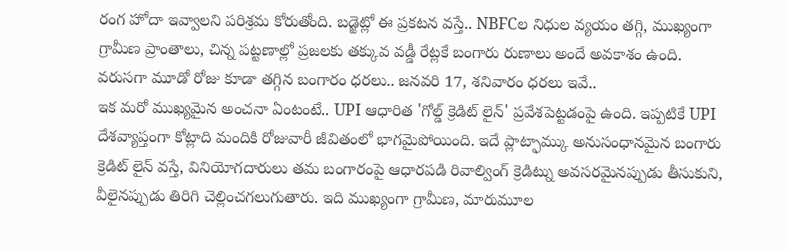రంగ హోదా ఇవ్వాలని పరిశ్రమ కోరుతోంది. బడ్జెట్లో ఈ ప్రకటన వస్తే.. NBFCల నిధుల వ్యయం తగ్గి, ముఖ్యంగా గ్రామీణ ప్రాంతాలు, చిన్న పట్టణాల్లో ప్రజలకు తక్కువ వడ్డీ రేట్లకే బంగారు రుణాలు అందే అవకాశం ఉంది.
వరుసగా మూడో రోజు కూడా తగ్గిన బంగారం ధరలు.. జనవరి 17, శనివారం ధరలు ఇవే..
ఇక మరో ముఖ్యమైన అంచనా ఏంటంటే.. UPI ఆధారిత 'గోల్డ్ క్రెడిట్ లైన్' ప్రవేశపెట్టడంపై ఉంది. ఇప్పటికే UPI దేశవ్యాప్తంగా కోట్లాది మందికి రోజువారీ జీవితంలో భాగమైపోయింది. ఇదే ప్లాట్ఫామ్కు అనుసంధానమైన బంగారు క్రెడిట్ లైన్ వస్తే, వినియోగదారులు తమ బంగారంపై ఆధారపడి రివాల్వింగ్ క్రెడిట్ను అవసరమైనప్పుడు తీసుకుని, వీలైనప్పుడు తిరిగి చెల్లించగలుగుతారు. ఇది ముఖ్యంగా గ్రామీణ, మారుమూల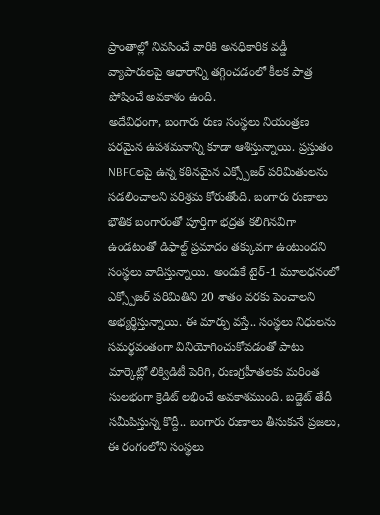ప్రాంతాల్లో నివసించే వారికి అనధికారిక వడ్డీ వ్యాపారులపై ఆధారాన్ని తగ్గించడంలో కీలక పాత్ర పోషించే అవకాశం ఉంది.
అదేవిధంగా, బంగారు రుణ సంస్థలు నియంత్రణ పరమైన ఉపశమనాన్ని కూడా ఆశిస్తున్నాయి. ప్రస్తుతం NBFCలపై ఉన్న కఠినమైన ఎక్స్పోజర్ పరిమితులను సడలించాలని పరిశ్రమ కోరుతోంది. బంగారు రుణాలు భౌతిక బంగారంతో పూర్తిగా భద్రత కలిగినవిగా ఉండటంతో డిఫాల్ట్ ప్రమాదం తక్కువగా ఉంటుందని సంస్థలు వాదిస్తున్నాయి. అందుకే టైర్-1 మూలధనంలో ఎక్స్పోజర్ పరిమితిని 20 శాతం వరకు పెంచాలని అభ్యర్థిస్తున్నాయి. ఈ మార్పు వస్తే.. సంస్థలు నిధులను సమర్థవంతంగా వినియోగించుకోవడంతో పాటు మార్కెట్లో లిక్విడిటీ పెరిగి, రుణగ్రహీతలకు మరింత సులభంగా క్రెడిట్ లభించే అవకాశముంది. బడ్జెట్ తేదీ సమీపిస్తున్న కొద్దీ.. బంగారు రుణాలు తీసుకునే ప్రజలు, ఈ రంగంలోని సంస్థలు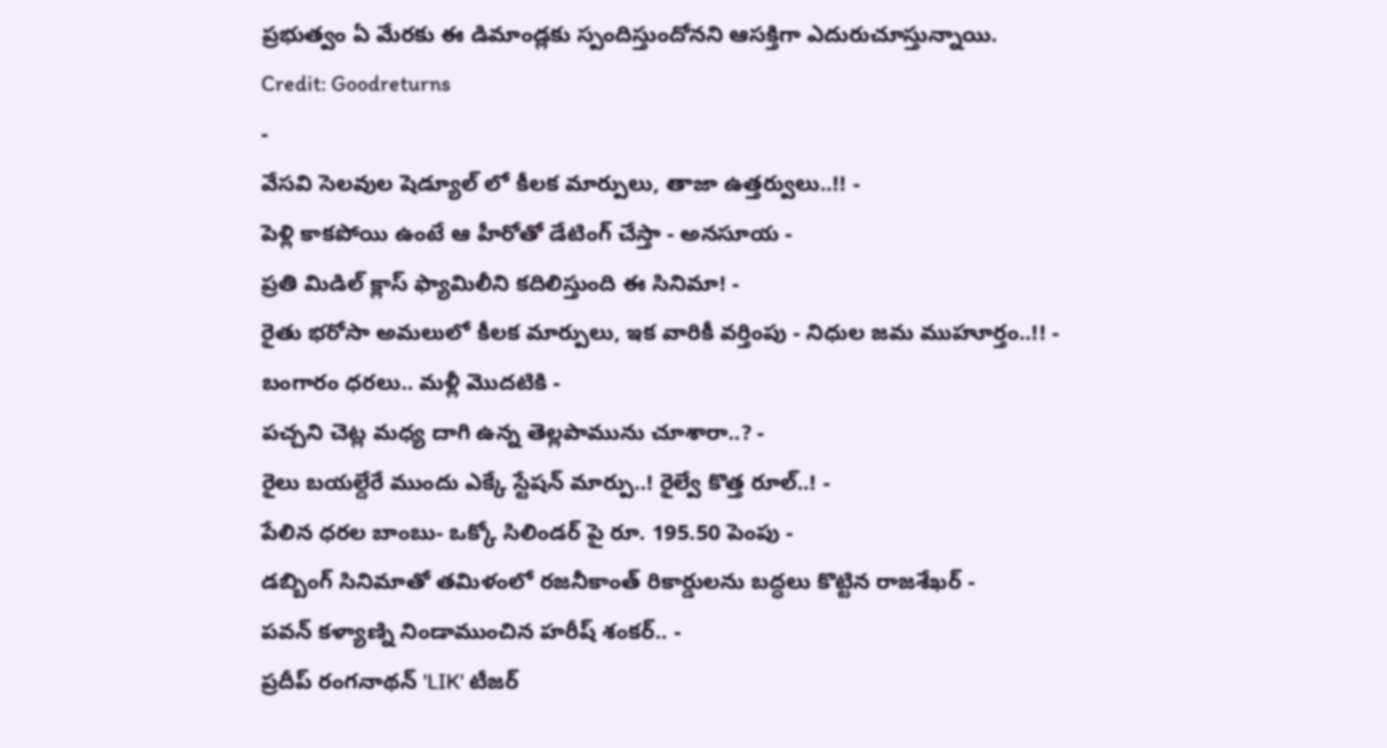ప్రభుత్వం ఏ మేరకు ఈ డిమాండ్లకు స్పందిస్తుందోనని ఆసక్తిగా ఎదురుచూస్తున్నాయి.
Credit: Goodreturns
-
వేసవి సెలవుల షెడ్యూల్ లో కీలక మార్పులు, తాజా ఉత్తర్వులు..!! -
పెళ్లి కాకపోయి ఉంటే ఆ హీరోతో డేటింగ్ చేస్తా - అనసూయ -
ప్రతి మిడిల్ క్లాస్ ఫ్యామిలీని కదిలిస్తుంది ఈ సినిమా! -
రైతు భరోసా అమలులో కీలక మార్పులు, ఇక వారికీ వర్తింపు - నిధుల జమ ముహూర్తం..!! -
బంగారం ధరలు.. మళ్లీ మొదటికి -
పచ్చని చెట్ల మధ్య దాగి ఉన్న తెల్లపామును చూశారా..? -
రైలు బయల్దేరే ముందు ఎక్కే స్టేషన్ మార్పు..! రైల్వే కొత్త రూల్..! -
పేలిన ధరల బాంబు- ఒక్కో సిలిండర్ పై రూ. 195.50 పెంపు -
డబ్బింగ్ సినిమాతో తమిళంలో రజనీకాంత్ రికార్డులను బద్ధలు కొట్టిన రాజశేఖర్ -
పవన్ కళ్యాణ్ని నిండాముంచిన హరీష్ శంకర్.. -
ప్రదీప్ రంగనాథన్ 'LIK' టీజర్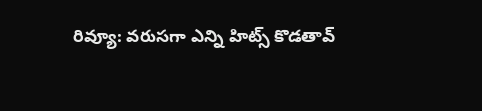రివ్యూ: వరుసగా ఎన్ని హిట్స్ కొడతావ్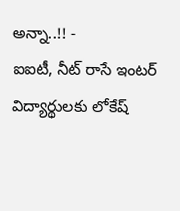అన్నా..!! -
ఐఐటీ, నీట్ రాసే ఇంటర్ విద్యార్థులకు లోకేష్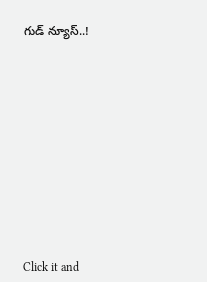గుడ్ న్యూస్..!












Click it and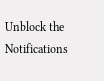Unblock the Notifications